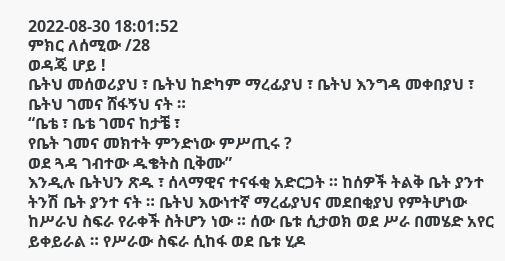2022-08-30 18:01:52
ምክር ለሰሚው /28
ወዳጄ ሆይ !
ቤትህ መሰወሪያህ ፣ ቤትህ ከድካም ማረፊያህ ፣ ቤትህ እንግዳ መቀበያህ ፣ ቤትህ ገመና ሸፋኝህ ናት ።
“ቤቴ ፣ ቤቴ ገመና ከታቼ ፣
የቤት ገመና መክተት ምንድነው ምሥጢሩ ?
ወደ ጓዳ ገብተው ዱቄትስ ቢቅሙ”
እንዲሉ ቤትህን ጽዱ ፣ ሰላማዊና ተናፋቂ አድርጋት ። ከሰዎች ትልቅ ቤት ያንተ ትንሽ ቤት ያንተ ናት ። ቤትህ እውነተኛ ማረፊያህና መደበቂያህ የምትሆነው ከሥራህ ስፍራ የራቀች ስትሆን ነው ። ሰው ቤቱ ሲታወክ ወደ ሥራ በመሄድ አየር ይቀይራል ። የሥራው ስፍራ ሲከፋ ወደ ቤቱ ሂዶ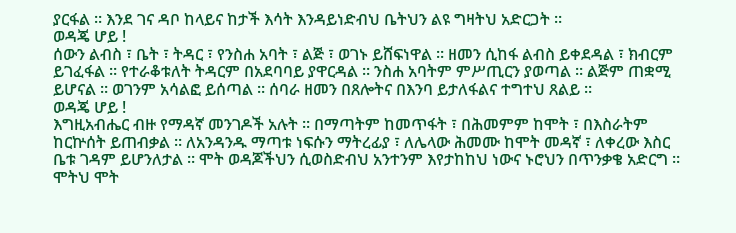ያርፋል ። እንደ ገና ዳቦ ከላይና ከታች እሳት እንዳይነድብህ ቤትህን ልዩ ግዛትህ አድርጋት ።
ወዳጄ ሆይ !
ሰውን ልብስ ፣ ቤት ፣ ትዳር ፣ የንስሐ አባት ፣ ልጅ ፣ ወገኑ ይሸፍነዋል ። ዘመን ሲከፋ ልብስ ይቀደዳል ፣ ክብርም ይገፈፋል ። የተራቆቱለት ትዳርም በአደባባይ ያዋርዳል ። ንስሐ አባትም ምሥጢርን ያወጣል ። ልጅም ጠቋሚ ይሆናል ። ወገንም አሳልፎ ይሰጣል ። ሰባራ ዘመን በጸሎትና በእንባ ይታለፋልና ተግተህ ጸልይ ።
ወዳጄ ሆይ !
እግዚአብሔር ብዙ የማዳኛ መንገዶች አሉት ። በማጣትም ከመጥፋት ፣ በሕመምም ከሞት ፣ በእስራትም ከርኵሰት ይጠብቃል ። ለአንዳንዱ ማጣቱ ነፍሱን ማትረፊያ ፣ ለሌላው ሕመሙ ከሞት መዳኛ ፣ ለቀረው እስር ቤቱ ገዳም ይሆንለታል ። ሞት ወዳጆችህን ሲወስድብህ አንተንም እየታከከህ ነውና ኑሮህን በጥንቃቄ አድርግ ። ሞትህ ሞት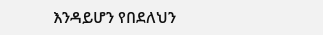እንዳይሆን የበደለህን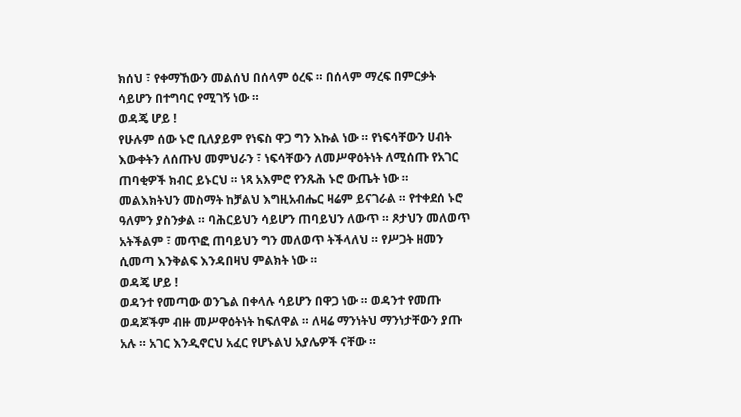ክሰህ ፣ የቀማኸውን መልሰህ በሰላም ዕረፍ ። በሰላም ማረፍ በምርቃት ሳይሆን በተግባር የሚገኝ ነው ።
ወዳጄ ሆይ !
የሁሉም ሰው ኑሮ ቢለያይም የነፍስ ዋጋ ግን እኩል ነው ። የነፍሳቸውን ሀብት እውቀትን ለሰጡህ መምህራን ፣ ነፍሳቸውን ለመሥዋዕትነት ለሚሰጡ የአገር ጠባቂዎች ክብር ይኑርህ ። ነጻ አእምሮ የንጹሕ ኑሮ ውጤት ነው ። መልእክትህን መስማት ከቻልህ እግዚአብሔር ዛሬም ይናገራል ። የተቀደሰ ኑሮ ዓለምን ያስንቃል ። ባሕርይህን ሳይሆን ጠባይህን ለውጥ ። ጾታህን መለወጥ አትችልም ፣ መጥፎ ጠባይህን ግን መለወጥ ትችላለህ ። የሥጋት ዘመን ሲመጣ እንቅልፍ እንዳበዛህ ምልክት ነው ።
ወዳጄ ሆይ !
ወዳንተ የመጣው ወንጌል በቀላሉ ሳይሆን በዋጋ ነው ። ወዳንተ የመጡ ወዳጆችም ብዙ መሥዋዕትነት ከፍለዋል ። ለዛሬ ማንነትህ ማንነታቸውን ያጡ አሉ ። አገር እንዲኖርህ አፈር የሆኑልህ አያሌዎች ናቸው ።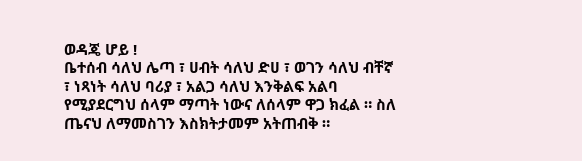ወዳጄ ሆይ !
ቤተሰብ ሳለህ ሌጣ ፣ ሀብት ሳለህ ድሀ ፣ ወገን ሳለህ ብቸኛ ፣ ነጻነት ሳለህ ባሪያ ፣ አልጋ ሳለህ እንቅልፍ አልባ የሚያደርግህ ሰላም ማጣት ነውና ለሰላም ዋጋ ክፈል ። ስለ ጤናህ ለማመስገን እስክትታመም አትጠብቅ ።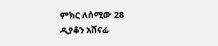ምክር ለሰሚው 28
ዲያቆን አሸናፊ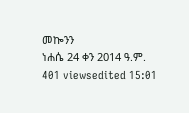መኰንን
ነሐሴ 24 ቀን 2014 ዓ.ም.
401 viewsedited 15:01